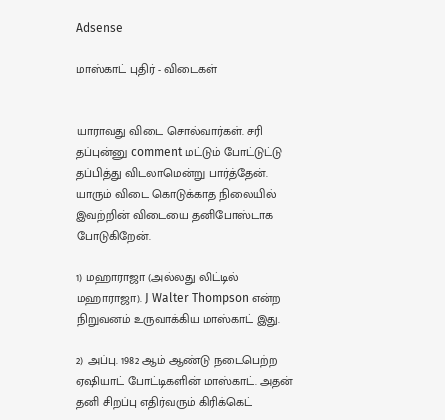Adsense

மாஸ்காட் புதிர் - விடைகள்


யாராவது விடை சொல்வார்கள். சரி தப்புன்னு comment மட்டும் போட்டுட்டு தப்பித்து விடலாமென்று பார்த்தேன். யாரும் விடை கொடுக்காத நிலையில் இவற்றின் விடையை தனிபோஸ்டாக போடுகிறேன்.

1) மஹாராஜா (அல்லது லிட்டில் மஹாராஜா). J Walter Thompson என்ற நிறுவனம் உருவாக்கிய மாஸ்காட் இது.

2) அப்பு. 1982 ஆம் ஆண்டு நடைபெற்ற ஏஷியாட் போட்டிகளின் மாஸ்காட். அதன் தனி சிறப்பு எதிர்வரும் கிரிக்கெட்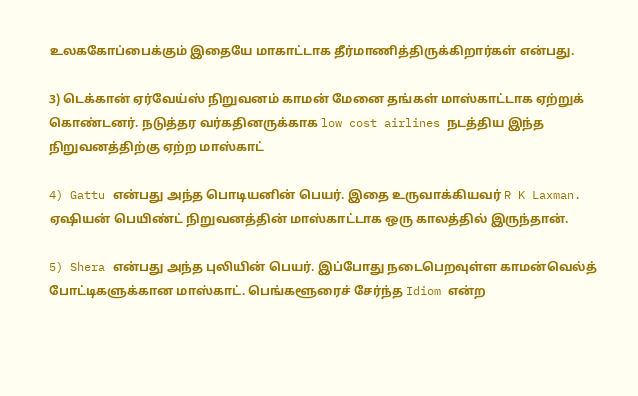உலககோப்பைக்கும் இதையே மாகாட்டாக தீர்மாணித்திருக்கிறார்கள் என்பது.

3) டெக்கான் ஏர்வேய்ஸ் நிறுவனம் காமன் மேனை தங்கள் மாஸ்காட்டாக ஏற்றுக் கொண்டனர். நடுத்தர வர்கதினருக்காக low cost airlines நடத்திய இந்த நிறுவனத்திற்கு ஏற்ற மாஸ்காட்

4) Gattu என்பது அந்த பொடியனின் பெயர். இதை உருவாக்கியவர் R K Laxman. ஏஷியன் பெயிண்ட் நிறுவனத்தின் மாஸ்காட்டாக ஒரு காலத்தில் இருந்தான்.

5) Shera என்பது அந்த புலியின் பெயர். இப்போது நடைபெறவுள்ள காமன்வெல்த் போட்டிகளுக்கான மாஸ்காட். பெங்களூரைச் சேர்ந்த Idiom என்ற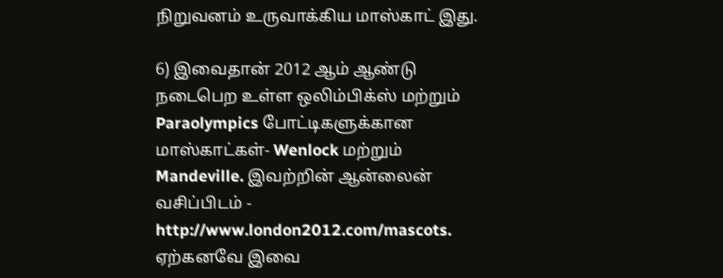நிறுவனம் உருவாக்கிய மாஸ்காட் இது.

6) இவைதான் 2012 ஆம் ஆண்டு நடைபெற உள்ள ஒலிம்பிக்ஸ் மற்றும் Paraolympics போட்டிகளுக்கான மாஸ்காட்கள்- Wenlock மற்றும் Mandeville. இவற்றின் ஆன்லைன் வசிப்பிடம் - http://www.london2012.com/mascots. ஏற்கனவே இவை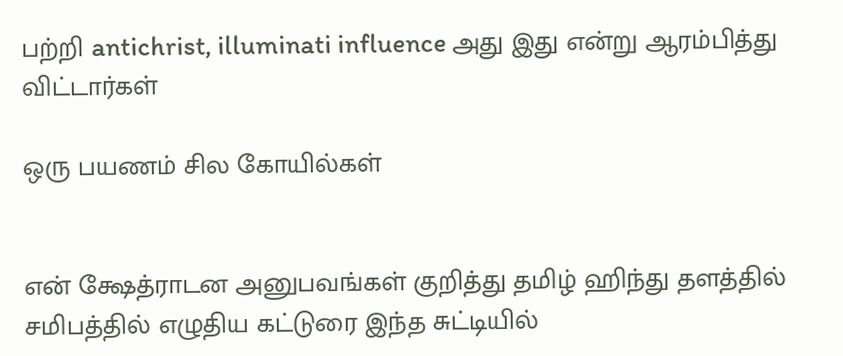பற்றி antichrist, illuminati influence அது இது என்று ஆரம்பித்து விட்டார்கள்

ஒரு பயணம் சில கோயில்கள்


என் க்ஷேத்ராடன அனுபவங்கள் குறித்து தமிழ் ஹிந்து தளத்தில் சமிபத்தில் எழுதிய கட்டுரை இந்த சுட்டியில்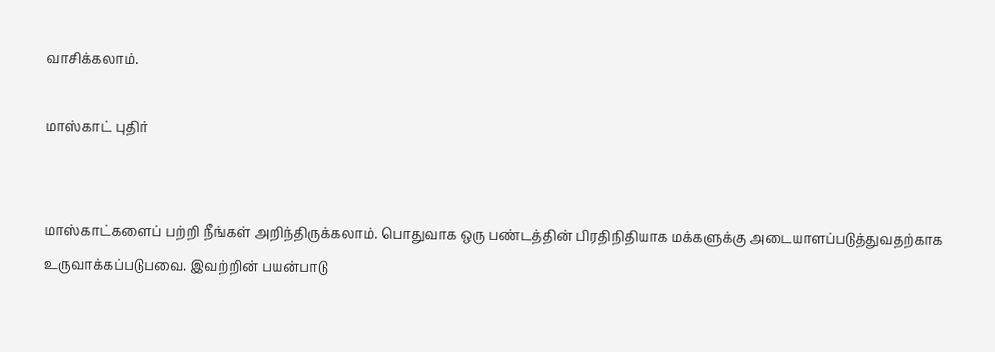வாசிக்கலாம்.

மாஸ்காட் புதிர்


மாஸ்காட்களைப் பற்றி நீங்கள் அறிந்திருக்கலாம். பொதுவாக ஒரு பண்டத்தின் பிரதிநிதியாக மக்களுக்கு அடையாளப்படுத்துவதற்காக உருவாக்கப்படுபவை. இவற்றின் பயன்பாடு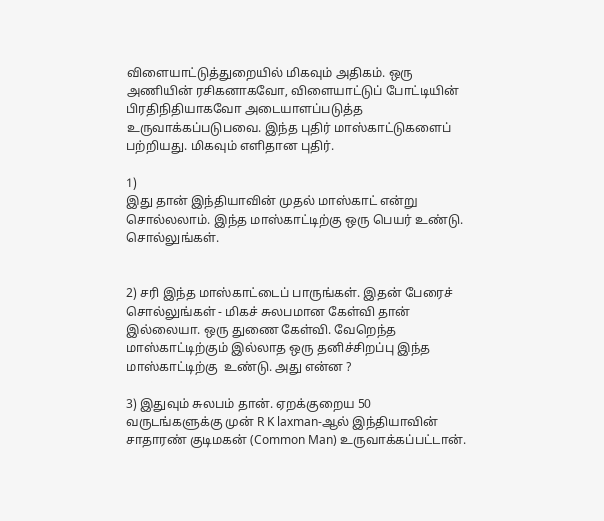விளையாட்டுத்துறையில் மிகவும் அதிகம். ஒரு அணியின் ரசிகனாகவோ, விளையாட்டுப் போட்டியின் பிரதிநிதியாகவோ அடையாளப்படுத்த உருவாக்கப்படுபவை. இந்த புதிர் மாஸ்காட்டுகளைப் பற்றியது. மிகவும் எளிதான புதிர்.

1)
இது தான் இந்தியாவின் முதல் மாஸ்காட் என்று சொல்லலாம். இந்த மாஸ்காட்டிற்கு ஒரு பெயர் உண்டு. சொல்லுங்கள்.


2) சரி இந்த மாஸ்காட்டைப் பாருங்கள். இதன் பேரைச் சொல்லுங்கள் - மிகச் சுலபமான கேள்வி தான் இல்லையா. ஒரு துணை கேள்வி. வேறெந்த மாஸ்காட்டிற்கும் இல்லாத ஒரு தனிச்சிறப்பு இந்த மாஸ்காட்டிற்கு  உண்டு. அது என்ன ?

3) இதுவும் சுலபம் தான். ஏறக்குறைய 50 வருடங்களுக்கு முன் R K laxman-ஆல் இந்தியாவின் சாதாரண் குடிமகன் (Common Man) உருவாக்கப்பட்டான்.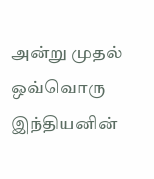அன்று முதல் ஒவ்வொரு இந்தியனின்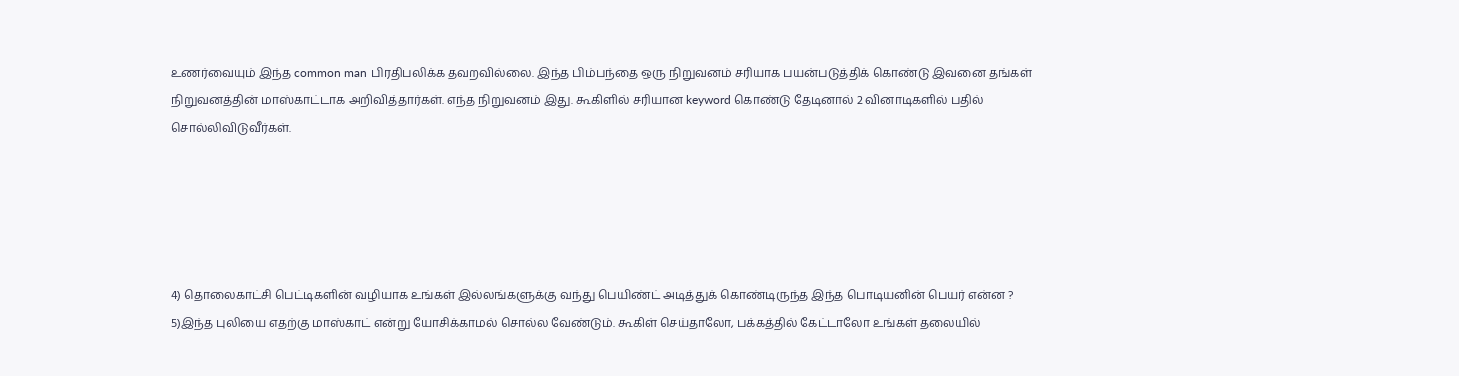உணர்வையும் இந்த common man பிரதிபலிக்க தவறவில்லை. இந்த பிம்பந்தை ஒரு நிறுவனம் சரியாக பயன்படுத்திக் கொண்டு இவனை தங்கள் நிறுவனத்தின் மாஸ்காட்டாக அறிவித்தார்கள். எந்த நிறுவனம் இது. கூகிளில் சரியான keyword கொண்டு தேடினால் 2 வினாடிகளில் பதில் சொல்லிவிடுவீர்கள்.





4) தொலைகாட்சி பெட்டிகளின் வழியாக உங்கள் இல்லங்களுக்கு வந்து பெயிண்ட் அடித்துக் கொண்டிருந்த இந்த பொடியனின் பெயர் என்ன ?
5)இந்த புலியை எதற்கு மாஸ்காட் என்று யோசிக்காமல் சொல்ல வேண்டும். கூகிள் செய்தாலோ, பக்கத்தில் கேட்டாலோ உங்கள் தலையில்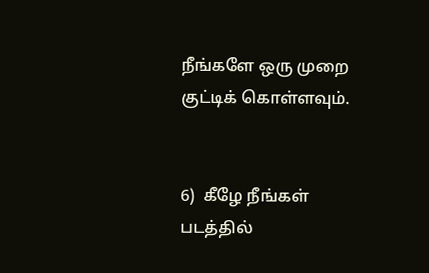நீங்களே ஒரு முறை குட்டிக் கொள்ளவும்.


6)  கீழே நீங்கள் படத்தில்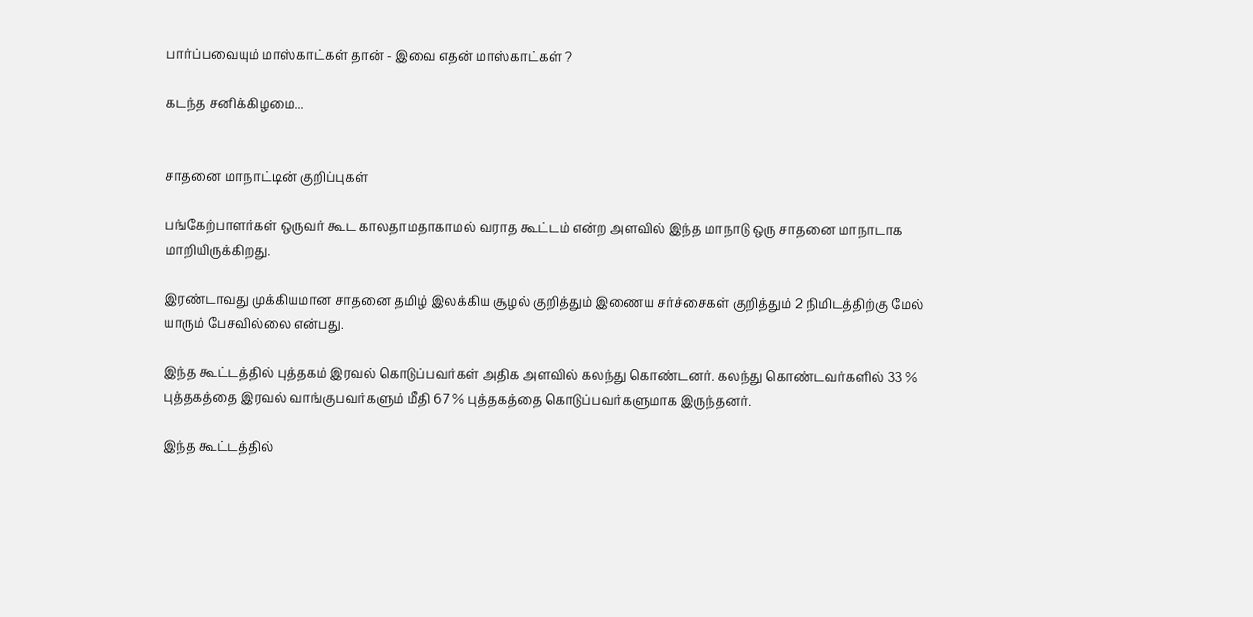பார்ப்பவையும் மாஸ்காட்கள் தான் - இவை எதன் மாஸ்காட்கள் ?

கடந்த சனிக்கிழமை...


சாதனை மாநாட்டின் குறிப்புகள்

பங்கேற்பாளர்கள் ஒருவர் கூட காலதாமதாகாமல் வராத கூட்டம் என்ற அளவில் இந்த மாநாடு ஒரு சாதனை மாநாடாக மாறியிருக்கிறது.

இரண்டாவது முக்கியமான சாதனை தமிழ் இலக்கிய சூழல் குறித்தும் இணைய சர்ச்சைகள் குறித்தும் 2 நிமிடத்திற்கு மேல் யாரும் பேசவில்லை என்பது.

இந்த கூட்டத்தில் புத்தகம் இரவல் கொடுப்பவர்கள் அதிக அளவில் கலந்து கொண்டனர். கலந்து கொண்டவர்களில் 33 % புத்தகத்தை இரவல் வாங்குபவர்களும் மீதி 67 % புத்தகத்தை கொடுப்பவர்களுமாக இருந்தனர்.

இந்த கூட்டத்தில்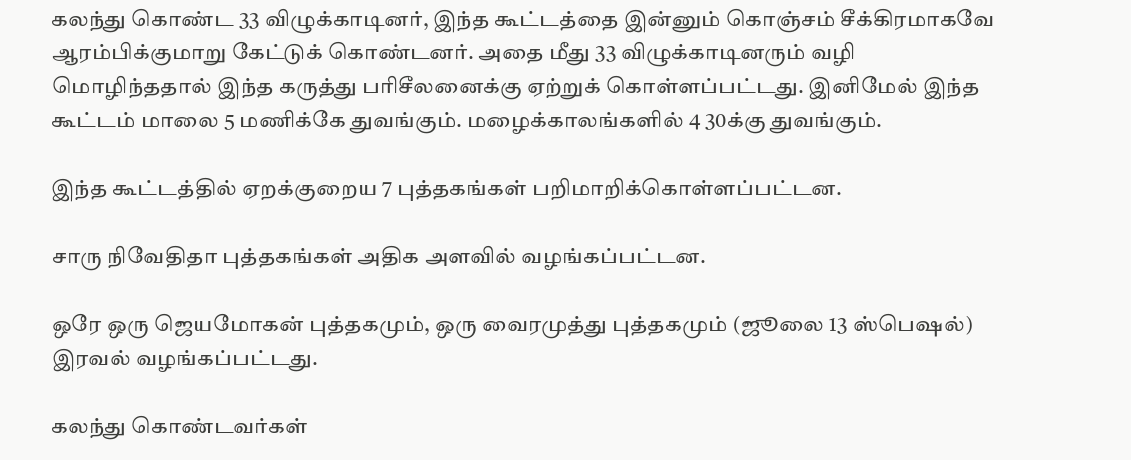கலந்து கொண்ட 33 விழுக்காடினர், இந்த கூட்டத்தை இன்னும் கொஞ்சம் சீக்கிரமாகவே ஆரம்பிக்குமாறு கேட்டுக் கொண்டனர். அதை மீது 33 விழுக்காடினரும் வழி மொழிந்ததால் இந்த கருத்து பரிசீலனைக்கு ஏற்றுக் கொள்ளப்பட்டது. இனிமேல் இந்த கூட்டம் மாலை 5 மணிக்கே துவங்கும். மழைக்காலங்களில் 4 30க்கு துவங்கும்.

இந்த கூட்டத்தில் ஏறக்குறைய 7 புத்தகங்கள் பறிமாறிக்கொள்ளப்பட்டன.

சாரு நிவேதிதா புத்தகங்கள் அதிக அளவில் வழங்கப்பட்டன.

ஒரே ஒரு ஜெயமோகன் புத்தகமும், ஒரு வைரமுத்து புத்தகமும் (ஜூலை 13 ஸ்பெஷல்) இரவல் வழங்கப்பட்டது.

கலந்து கொண்டவர்கள்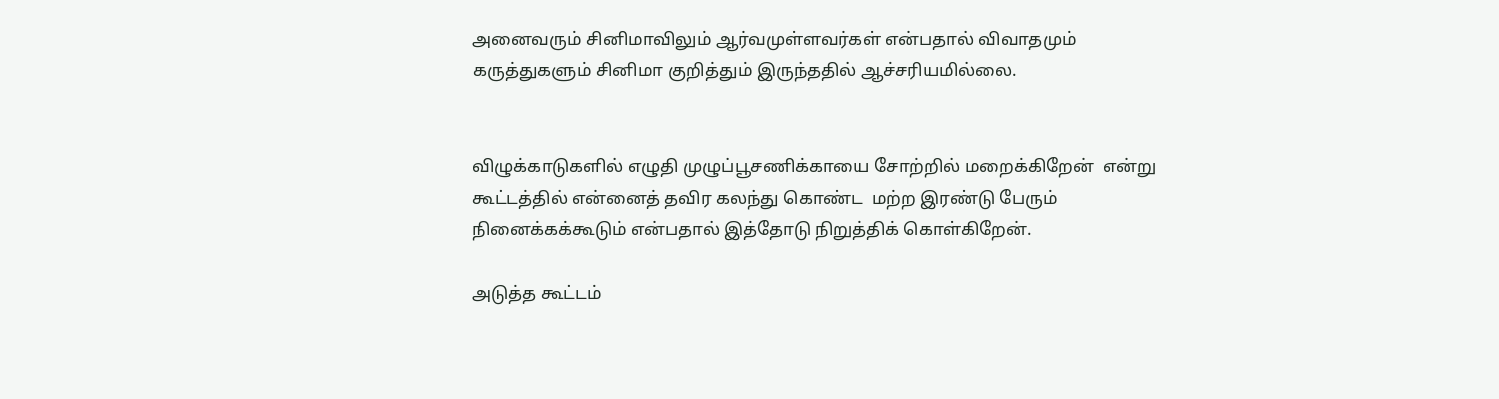அனைவரும் சினிமாவிலும் ஆர்வமுள்ளவர்கள் என்பதால் விவாதமும் கருத்துகளும் சினிமா குறித்தும் இருந்ததில் ஆச்சரியமில்லை.


விழுக்காடுகளில் எழுதி முழுப்பூசணிக்காயை சோற்றில் மறைக்கிறேன்  என்று கூட்டத்தில் என்னைத் தவிர கலந்து கொண்ட  மற்ற இரண்டு பேரும் நினைக்கக்கூடும் என்பதால் இத்தோடு நிறுத்திக் கொள்கிறேன்.

அடுத்த கூட்டம்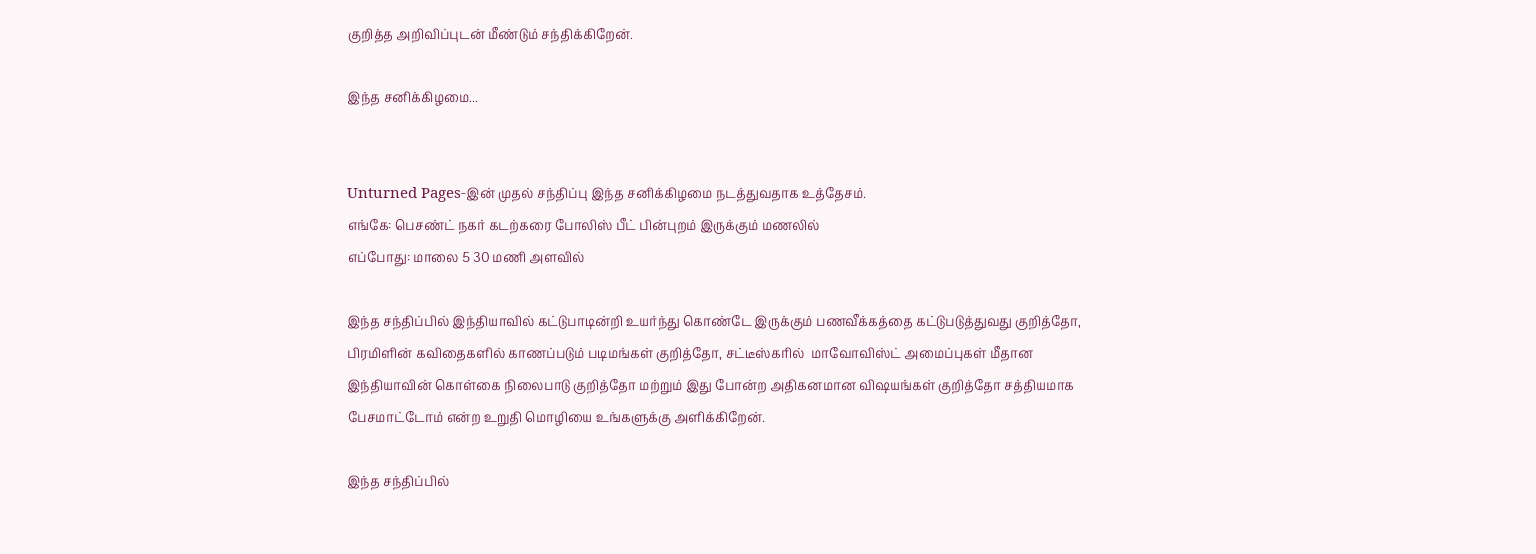குறித்த அறிவிப்புடன் மீண்டும் சந்திக்கிறேன்.

இந்த சனிக்கிழமை...


Unturned Pages-இன் முதல் சந்திப்பு இந்த சனிக்கிழமை நடத்துவதாக உத்தேசம்.
எங்கே: பெசண்ட் நகர் கடற்கரை போலிஸ் பீட் பின்புறம் இருக்கும் மணலில்
எப்போது: மாலை 5 30 மணி அளவில்

இந்த சந்திப்பில் இந்தியாவில் கட்டுபாடின்றி உயர்ந்து கொண்டே இருக்கும் பணவீக்கத்தை கட்டுபடுத்துவது குறித்தோ, பிரமிளின் கவிதைகளில் காணப்படும் படிமங்கள் குறித்தோ, சட்டீஸ்கரில்  மாவோவிஸ்ட் அமைப்புகள் மீதான இந்தியாவின் கொள்கை நிலைபாடு குறித்தோ மற்றும் இது போன்ற அதிகனமான விஷயங்கள் குறித்தோ சத்தியமாக பேசமாட்டோம் என்ற உறுதி மொழியை உங்களுக்கு அளிக்கிறேன்.

இந்த சந்திப்பில்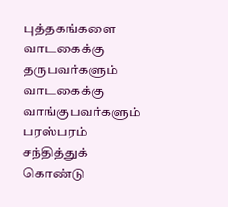புத்தகங்களை வாடகைக்கு தருபவர்களும் வாடகைக்கு வாங்குபவர்களும் பரஸ்பரம் சந்தித்துக் கொண்டு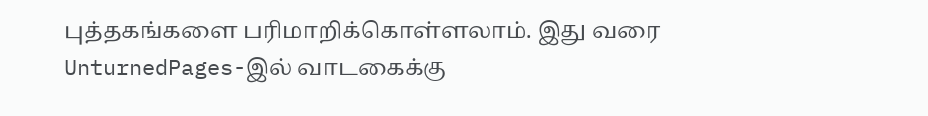புத்தகங்களை பரிமாறிக்கொள்ளலாம். இது வரை UnturnedPages-இல் வாடகைக்கு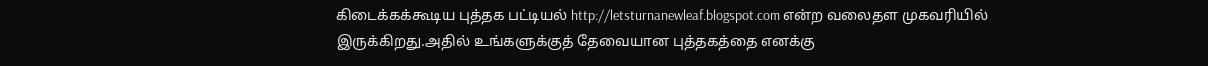கிடைக்கக்கூடிய புத்தக பட்டியல் http://letsturnanewleaf.blogspot.com என்ற வலைதள முகவரியில் இருக்கிறது.அதில் உங்களுக்குத் தேவையான புத்தகத்தை எனக்கு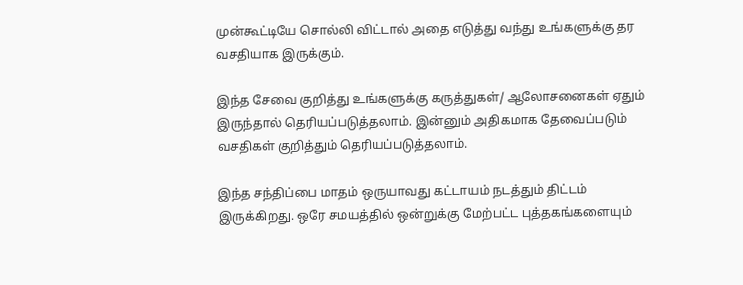முன்கூட்டியே சொல்லி விட்டால் அதை எடுத்து வந்து உங்களுக்கு தர வசதியாக இருக்கும்.

இந்த சேவை குறித்து உங்களுக்கு கருத்துகள்/ ஆலோசனைகள் ஏதும் இருந்தால் தெரியப்படுத்தலாம். இன்னும் அதிகமாக தேவைப்படும் வசதிகள் குறித்தும் தெரியப்படுத்தலாம்.

இந்த சந்திப்பை மாதம் ஒருயாவது கட்டாயம் நடத்தும் திட்டம் இருக்கிறது. ஒரே சமயத்தில் ஒன்றுக்கு மேற்பட்ட புத்தகங்களையும்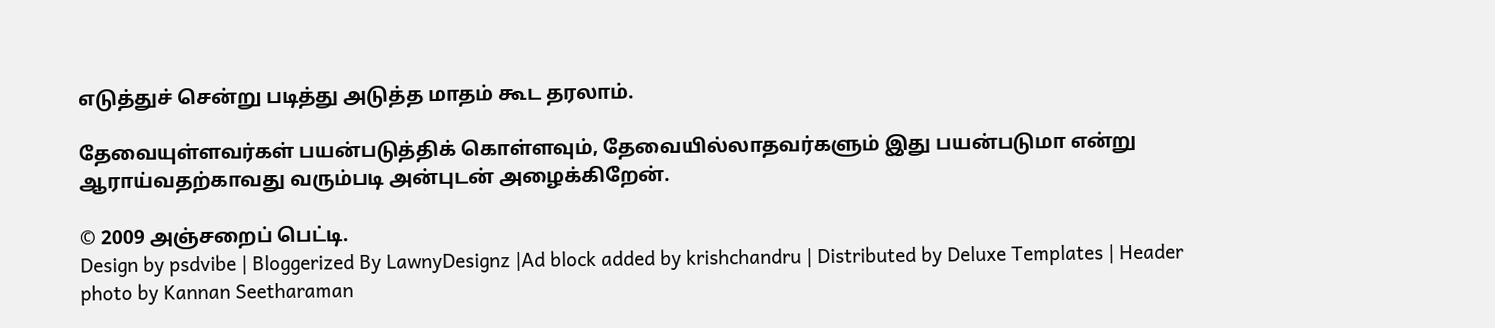எடுத்துச் சென்று படித்து அடுத்த மாதம் கூட தரலாம்.

தேவையுள்ளவர்கள் பயன்படுத்திக் கொள்ளவும், தேவையில்லாதவர்களும் இது பயன்படுமா என்று ஆராய்வதற்காவது வரும்படி அன்புடன் அழைக்கிறேன்.

© 2009 அஞ்சறைப் பெட்டி.
Design by psdvibe | Bloggerized By LawnyDesignz |Ad block added by krishchandru | Distributed by Deluxe Templates | Header photo by Kannan Seetharaman